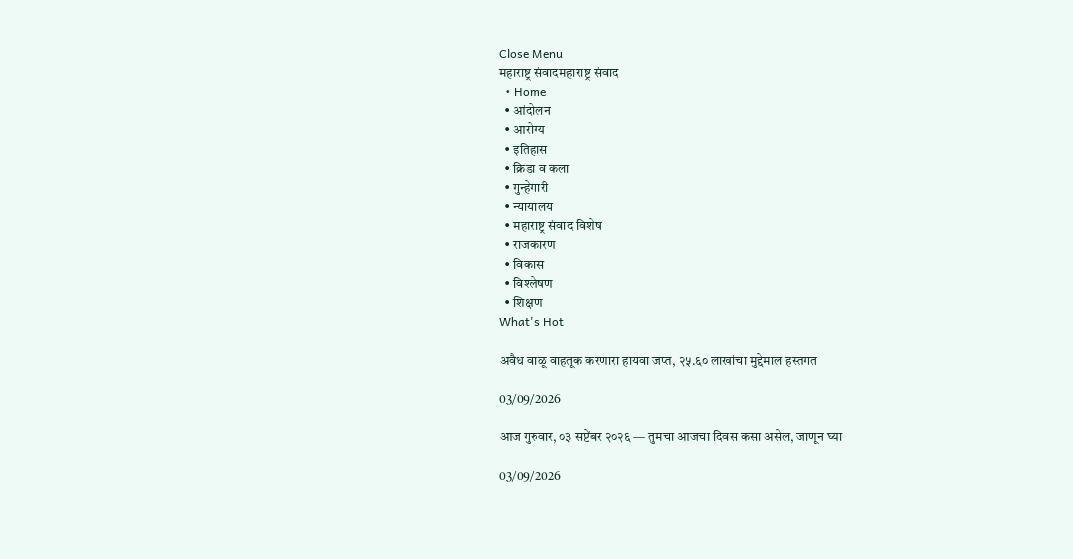Close Menu
महाराष्ट्र संवादमहाराष्ट्र संवाद
  • Home
  • आंदोलन
  • आरोग्य
  • इतिहास
  • क्रिडा व कला
  • गुन्हेगारी
  • न्यायालय
  • महाराष्ट्र संवाद विशेष
  • राजकारण
  • विकास
  • विश्लेषण
  • शिक्षण
What's Hot

अवैध वाळू वाहतूक करणारा हायवा जप्त, २५.६० लाखांचा मुद्देमाल हस्तगत

03/09/2026

आज गुरुवार, ०३ सप्टेंबर २०२६ — तुमचा आजचा दिवस कसा असेल, जाणून घ्या

03/09/2026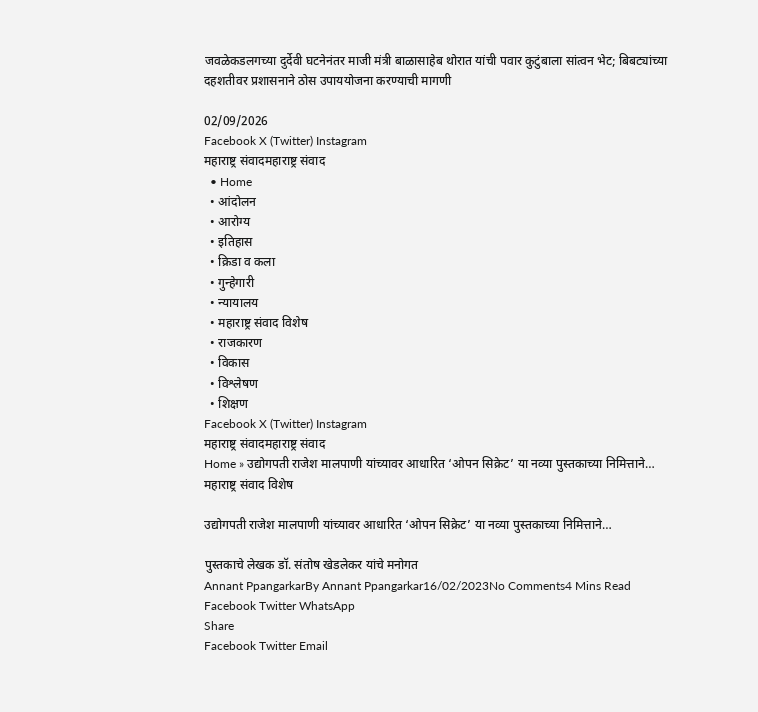जवळेकडलगच्या दुर्देवी घटनेनंतर माजी मंत्री बाळासाहेब थोरात यांची पवार कुटुंबाला सांत्वन भेट; बिबट्यांच्या दहशतीवर प्रशासनाने ठोस उपाययोजना करण्याची मागणी

02/09/2026
Facebook X (Twitter) Instagram
महाराष्ट्र संवादमहाराष्ट्र संवाद
  • Home
  • आंदोलन
  • आरोग्य
  • इतिहास
  • क्रिडा व कला
  • गुन्हेगारी
  • न्यायालय
  • महाराष्ट्र संवाद विशेष
  • राजकारण
  • विकास
  • विश्लेषण
  • शिक्षण
Facebook X (Twitter) Instagram
महाराष्ट्र संवादमहाराष्ट्र संवाद
Home » उद्योगपती राजेश मालपाणी यांच्यावर आधारित ‘ओपन सिक्रेट’ या नव्या पुस्तकाच्या निमित्ताने…
महाराष्ट्र संवाद विशेष

उद्योगपती राजेश मालपाणी यांच्यावर आधारित ‘ओपन सिक्रेट’ या नव्या पुस्तकाच्या निमित्ताने…

पुस्तकाचे लेखक डॉ. संतोष खेडलेकर यांचे मनोगत
Annant PpangarkarBy Annant Ppangarkar16/02/2023No Comments4 Mins Read
Facebook Twitter WhatsApp
Share
Facebook Twitter Email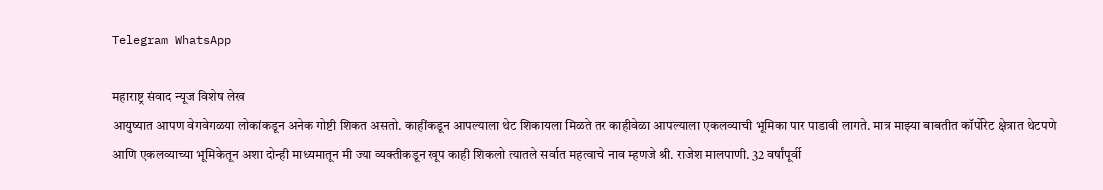Telegram WhatsApp

महाराष्ट्र संवाद न्यूज विशेष लेख
आयुष्यात आपण वेगवेगळया लोकांकडून अनेक गोष्टी शिकत असतो. काहींकडून आपल्याला थेट शिकायला मिळते तर काहीवेळा आपल्याला एकलव्याची भूमिका पार पाडावी लागते. मात्र माझ्या बाबतीत कॉर्पोरेट क्षेत्रात थेटपणे आणि एकलव्याच्या भूमिकेतून अशा दोन्ही माध्यमातून मी ज्या व्यक्तीकडून खूप काही शिकलो त्यातले सर्वात महत्वाचे नाव म्हणजे श्री. राजेश मालपाणी. 32 वर्षांपूर्वी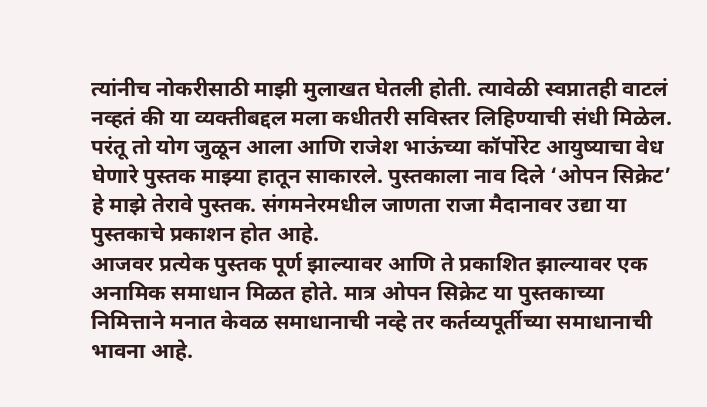त्यांनीच नोकरीसाठी माझी मुलाखत घेतली होती. त्यावेळी स्वप्नातही वाटलं नव्हतं की या व्यक्तीबद्दल मला कधीतरी सविस्तर लिहिण्याची संधी मिळेल. परंतू तो योग जुळून आला आणि राजेश भाऊंच्या कॉर्पोरेट आयुष्याचा वेध घेणारे पुस्तक माझ्या हातून साकारले. पुस्तकाला नाव दिले ‘ओपन सिक्रेट’
हे माझे तेरावे पुस्तक. संगमनेरमधील जाणता राजा मैदानावर उद्या या पुस्तकाचे प्रकाशन होत आहे.
आजवर प्रत्येक पुस्तक पूर्ण झाल्यावर आणि ते प्रकाशित झाल्यावर एक अनामिक समाधान मिळत होते. मात्र ओपन सिक्रेट या पुस्तकाच्या निमित्ताने मनात केवळ समाधानाची नव्हे तर कर्तव्यपूर्तीच्या समाधानाची भावना आहे.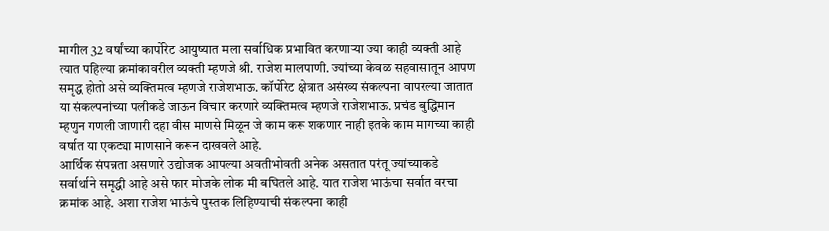मागील 32 वर्षांच्या कार्पोरेट आयुष्यात मला सर्वाधिक प्रभावित करणाऱ्या ज्या काही व्यक्ती आहे त्यात पहिल्या क्रमांकावरील व्यक्ती म्हणजे श्री. राजेश मालपाणी. ज्यांच्या केवळ सहवासातून आपण समृद्ध होतो असे व्यक्तिमत्व म्हणजे राजेशभाऊ. कॉर्पोरेट क्षेत्रात असंख्य संकल्पना वापरल्या जातात या संकल्पनांच्या पलीकडे जाऊन विचार करणारे व्यक्तिमत्व म्हणजे राजेशभाऊ. प्रचंड बुद्धिमान म्हणुन गणली जाणारी दहा वीस माणसे मिळून जे काम करू शकणार नाही इतके काम मागच्या काही वर्षात या एकट्या माणसाने करून दाखवले आहे.
आर्थिक संपन्नता असणारे उद्योजक आपल्या अवतीभोवती अनेक असतात परंतू ज्यांच्याकडे सर्वार्थाने समृद्धी आहे असे फार मोजके लोक मी बघितले आहे. यात राजेश भाऊंचा सर्वात वरचा क्रमांक आहे. अशा राजेश भाऊंचे पुस्तक लिहिण्याची संकल्पना काही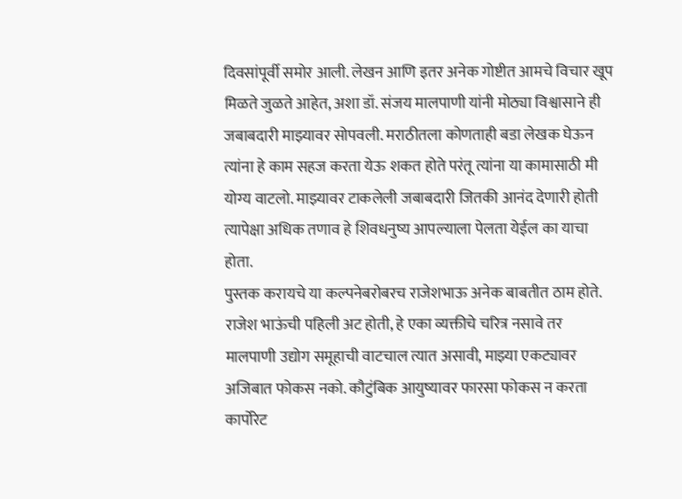दिवसांपूर्वी समोर आली. लेखन आणि इतर अनेक गोष्टीत आमचे विचार खूप मिळते जुळते आहेत, अशा डॉ. संजय मालपाणी यांनी मोठ्या विश्वासाने ही जबाबदारी माझ्यावर सोपवली. मराठीतला कोणताही बडा लेखक घेऊन त्यांना हे काम सहज करता येऊ शकत होते परंतू त्यांना या कामासाठी मी योग्य वाटलो. माझ्यावर टाकलेली जबाबदारी जितकी आनंद देणारी होती त्यापेक्षा अधिक तणाव हे शिवधनुष्य आपल्याला पेलता येईल का याचा होता.
पुस्तक करायचे या कल्पनेबरोबरच राजेशभाऊ अनेक बाबतीत ठाम होते. राजेश भाऊंची पहिली अट होती, हे एका व्यक्तीचे चरित्र नसावे तर मालपाणी उद्योग समूहाची वाटचाल त्यात असावी, माझ्या एकट्यावर अजिबात फोकस नको. कौटुंबिक आयुष्यावर फारसा फोकस न करता कार्पोरेट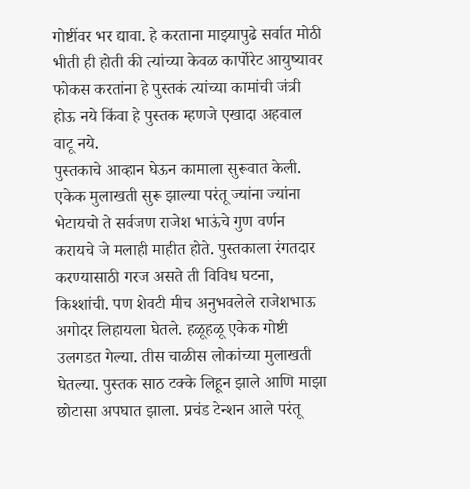गोष्टींवर भर द्यावा. हे करताना माझ्यापुढे सर्वात मोठी भीती ही होती की त्यांच्या केवळ कार्पोरेट आयुष्यावर फोकस करतांना हे पुस्तकं त्यांच्या कामांची जंत्री होऊ नये किंवा हे पुस्तक म्हणजे एखादा अहवाल वाटू नये.
पुस्तकाचे आव्हान घेऊन कामाला सुरूवात केली. एकेक मुलाखती सुरू झाल्या परंतू ज्यांना ज्यांना भेटायचो ते सर्वजण राजेश भाऊंचे गुण वर्णन करायचे जे मलाही माहीत होते. पुस्तकाला रंगतदार करण्यासाठी गरज असते ती विविध घटना, किश्शांची. पण शेवटी मीच अनुभवलेले राजेशभाऊ अगोदर लिहायला घेतले. हळूहळू एकेक गोष्टी उलगडत गेल्या. तीस चाळीस लोकांच्या मुलाखती घेतल्या. पुस्तक साठ टक्के लिहून झाले आणि माझा छोटासा अपघात झाला. प्रचंड टेन्शन आले परंतू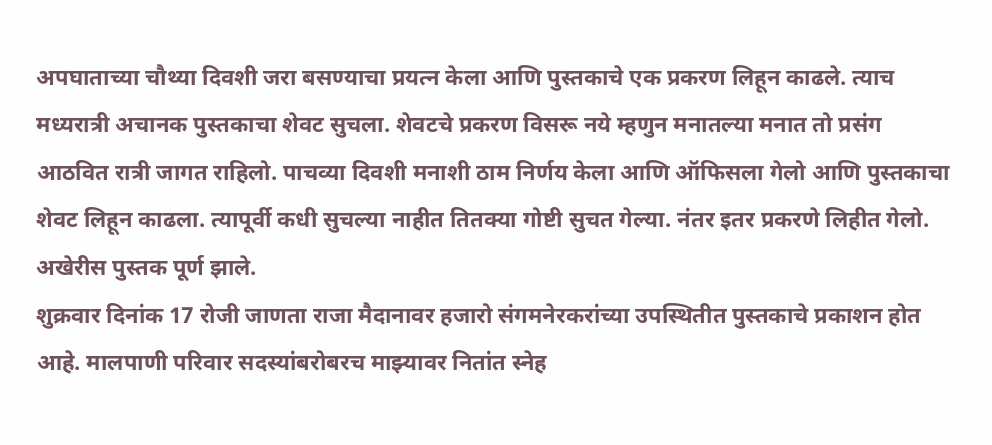अपघाताच्या चौथ्या दिवशी जरा बसण्याचा प्रयत्न केला आणि पुस्तकाचे एक प्रकरण लिहून काढले. त्याच मध्यरात्री अचानक पुस्तकाचा शेवट सुचला. शेवटचे प्रकरण विसरू नये म्हणुन मनातल्या मनात तो प्रसंग आठवित रात्री जागत राहिलो. पाचव्या दिवशी मनाशी ठाम निर्णय केला आणि ऑफिसला गेलो आणि पुस्तकाचा शेवट लिहून काढला. त्यापूर्वी कधी सुचल्या नाहीत तितक्या गोष्टी सुचत गेल्या. नंतर इतर प्रकरणे लिहीत गेलो. अखेरीस पुस्तक पूर्ण झाले.
शुक्रवार दिनांक 17 रोजी जाणता राजा मैदानावर हजारो संगमनेरकरांच्या उपस्थितीत पुस्तकाचे प्रकाशन होत आहे. मालपाणी परिवार सदस्यांबरोबरच माझ्यावर नितांत स्नेह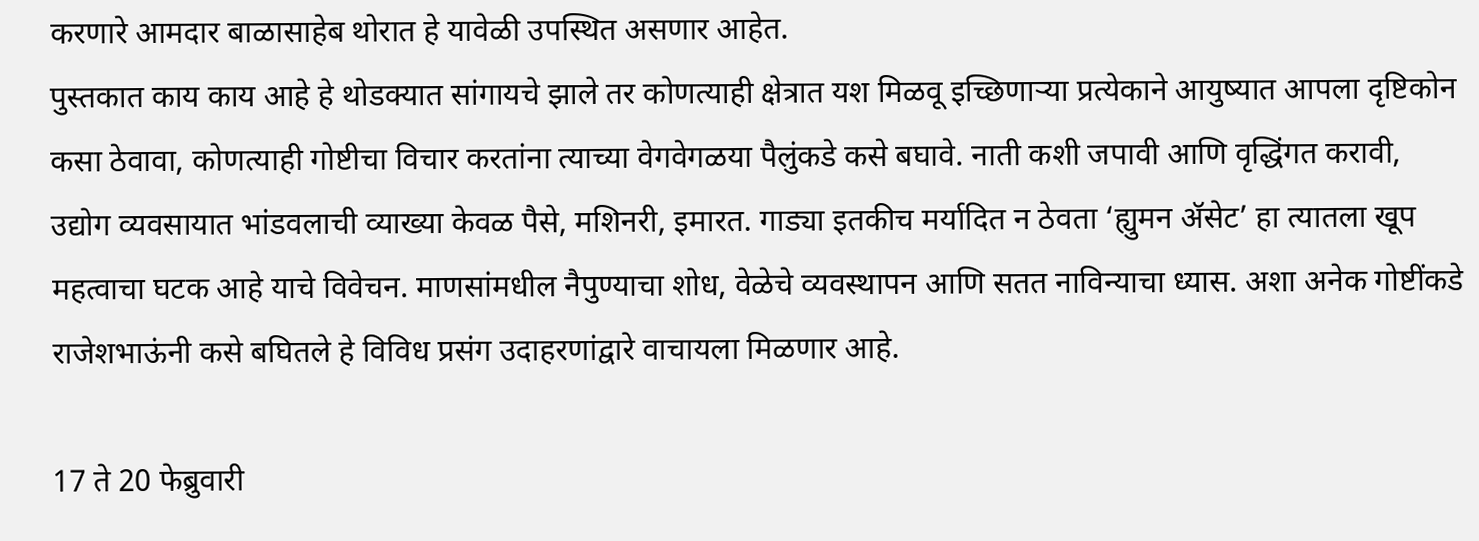करणारे आमदार बाळासाहेब थोरात हे यावेळी उपस्थित असणार आहेत.
पुस्तकात काय काय आहे हे थोडक्यात सांगायचे झाले तर कोणत्याही क्षेत्रात यश मिळवू इच्छिणाऱ्या प्रत्येकाने आयुष्यात आपला दृष्टिकोन कसा ठेवावा, कोणत्याही गोष्टीचा विचार करतांना त्याच्या वेगवेगळया पैलुंकडे कसे बघावे. नाती कशी जपावी आणि वृद्धिंगत करावी, उद्योग व्यवसायात भांडवलाची व्याख्या केवळ पैसे, मशिनरी, इमारत. गाड्या इतकीच मर्यादित न ठेवता ‘ह्युमन ॲसेट’ हा त्यातला खूप महत्वाचा घटक आहे याचे विवेचन. माणसांमधील नैपुण्याचा शोध, वेळेचे व्यवस्थापन आणि सतत नाविन्याचा ध्यास. अशा अनेक गोष्टींकडे राजेशभाऊंनी कसे बघितले हे विविध प्रसंग उदाहरणांद्वारे वाचायला मिळणार आहे.

17 ते 20 फेब्रुवारी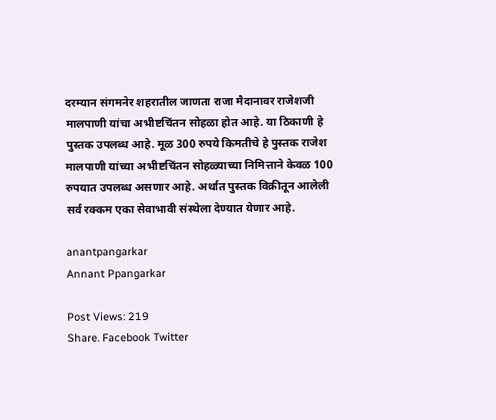दरम्यान संगमनेर शहरातील जाणता राजा मैदानावर राजेशजी मालपाणी यांचा अभीष्टचिंतन सोहळा होत आहे. या ठिकाणी हे पुस्तक उपलब्ध आहे. मूळ 300 रुपये किमतीचे हे पुस्तक राजेश मालपाणी यांच्या अभीष्टचिंतन सोहळ्याच्या निमित्ताने केवळ 100 रुपयात उपलब्ध असणार आहे. अर्थात पुस्तक विक्रीतून आलेली सर्व रक्कम एका सेवाभावी संस्थेला देण्यात येणार आहे.

anantpangarkar
Annant Ppangarkar

Post Views: 219
Share. Facebook Twitter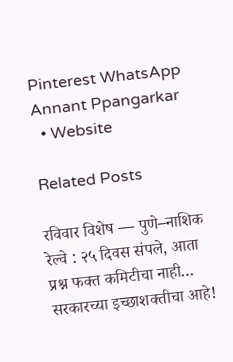Pinterest WhatsApp
Annant Ppangarkar
  • Website

Related Posts

रविवार विशेष — पुणे–नाशिक रेल्वे : २५ दिवस संपले, आता प्रश्न फक्त कमिटीचा नाही… सरकारच्या इच्छाशक्तीचा आहे!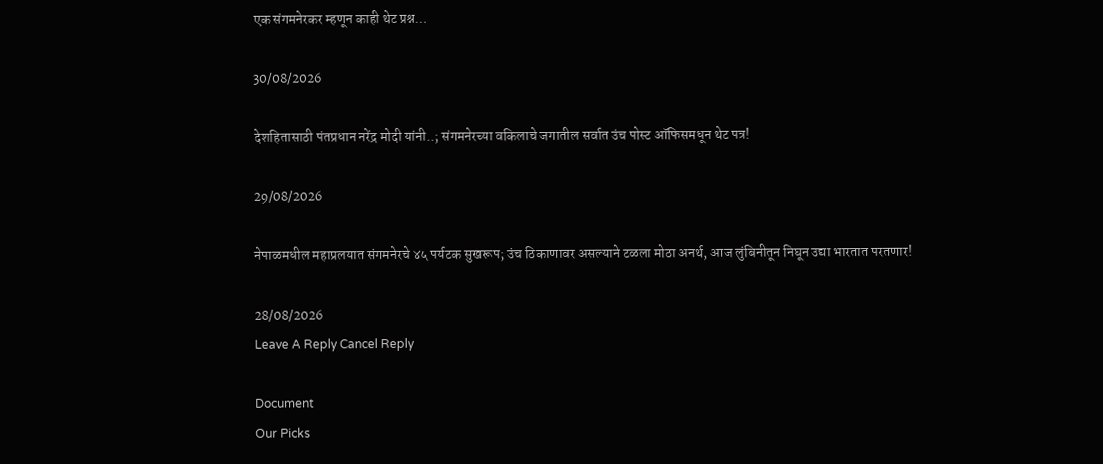एक संगमनेरकर म्हणून काही थेट प्रश्न…

30/08/2026

देशहितासाठी पंतप्रधान नरेंद्र मोदी यांनी..; संगमनेरच्या वकिलाचे जगातील सर्वात उंच पोस्ट ऑफिसमधून थेट पत्र!

29/08/2026

नेपाळमधील महाप्रलयात संगमनेरचे ४५ पर्यटक सुखरूप; उंच ठिकाणावर असल्याने टळला मोठा अनर्थ, आज लुंबिनीतून निघून उद्या भारतात परतणार!

28/08/2026
Leave A Reply Cancel Reply

Document
Our Picks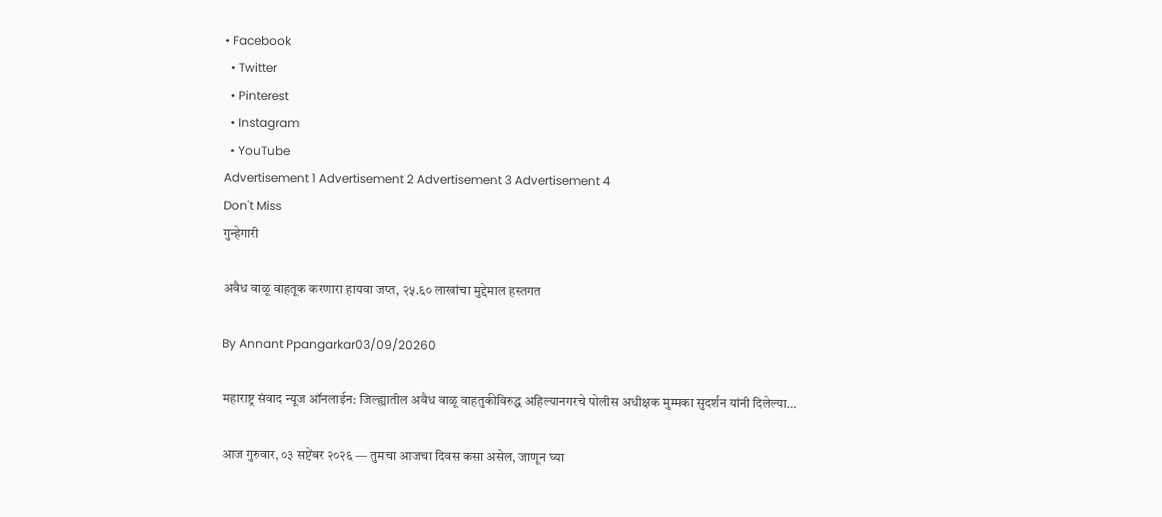• Facebook
  • Twitter
  • Pinterest
  • Instagram
  • YouTube
Advertisement 1 Advertisement 2 Advertisement 3 Advertisement 4
Don't Miss
गुन्हेगारी

अवैध वाळू वाहतूक करणारा हायवा जप्त, २५.६० लाखांचा मुद्देमाल हस्तगत

By Annant Ppangarkar03/09/20260

महाराष्ट्र संवाद न्यूज ऑनलाईन: जिल्ह्यातील अवैध वाळू वाहतुकीविरुद्ध अहिल्यानगरचे पोलीस अधीक्षक मुम्मका सुदर्शन यांनी दिलेल्या…

आज गुरुवार, ०३ सप्टेंबर २०२६ — तुमचा आजचा दिवस कसा असेल, जाणून घ्या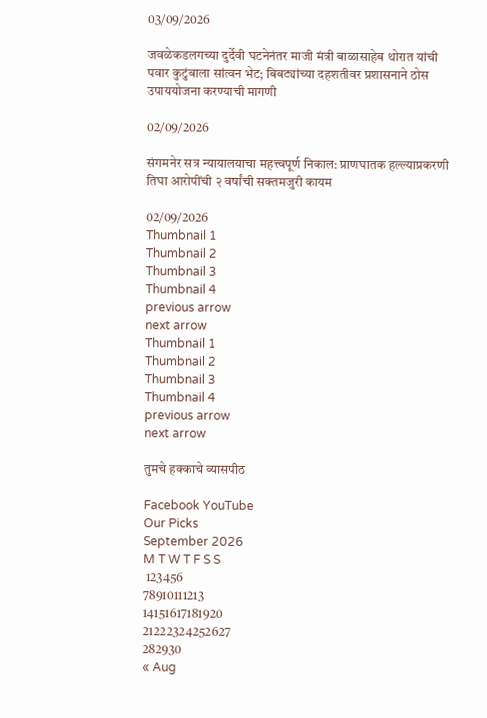03/09/2026

जवळेकडलगच्या दुर्देवी घटनेनंतर माजी मंत्री बाळासाहेब थोरात यांची पवार कुटुंबाला सांत्वन भेट; बिबट्यांच्या दहशतीवर प्रशासनाने ठोस उपाययोजना करण्याची मागणी

02/09/2026

संगमनेर सत्र न्यायालयाचा महत्त्वपूर्ण निकाल: प्राणघातक हल्ल्याप्रकरणी तिघा आरोपींची २ वर्षांची सक्तमजुरी कायम

02/09/2026
Thumbnail 1
Thumbnail 2
Thumbnail 3
Thumbnail 4
previous arrow
next arrow
Thumbnail 1
Thumbnail 2
Thumbnail 3
Thumbnail 4
previous arrow
next arrow

तुमचे हक्काचे व्यासपीठ

Facebook YouTube
Our Picks
September 2026
M T W T F S S
 123456
78910111213
14151617181920
21222324252627
282930
« Aug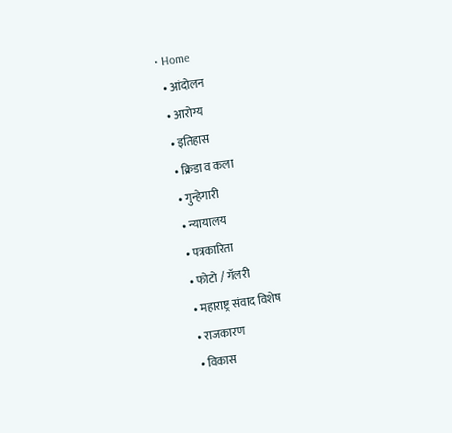• Home
  • आंदोलन
  • आरोग्य
  • इतिहास
  • क्रिडा व कला
  • गुन्हेगारी
  • न्यायालय
  • पत्रकारिता
  • फोटो / गॅलरी
  • महाराष्ट्र संवाद विशेष
  • राजकारण
  • विकास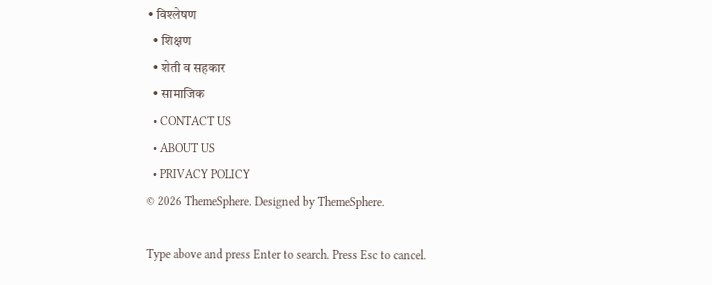• विश्लेषण
  • शिक्षण
  • शेती व सहकार
  • सामाजिक
  • CONTACT US
  • ABOUT US
  • PRIVACY POLICY
© 2026 ThemeSphere. Designed by ThemeSphere.

Type above and press Enter to search. Press Esc to cancel.